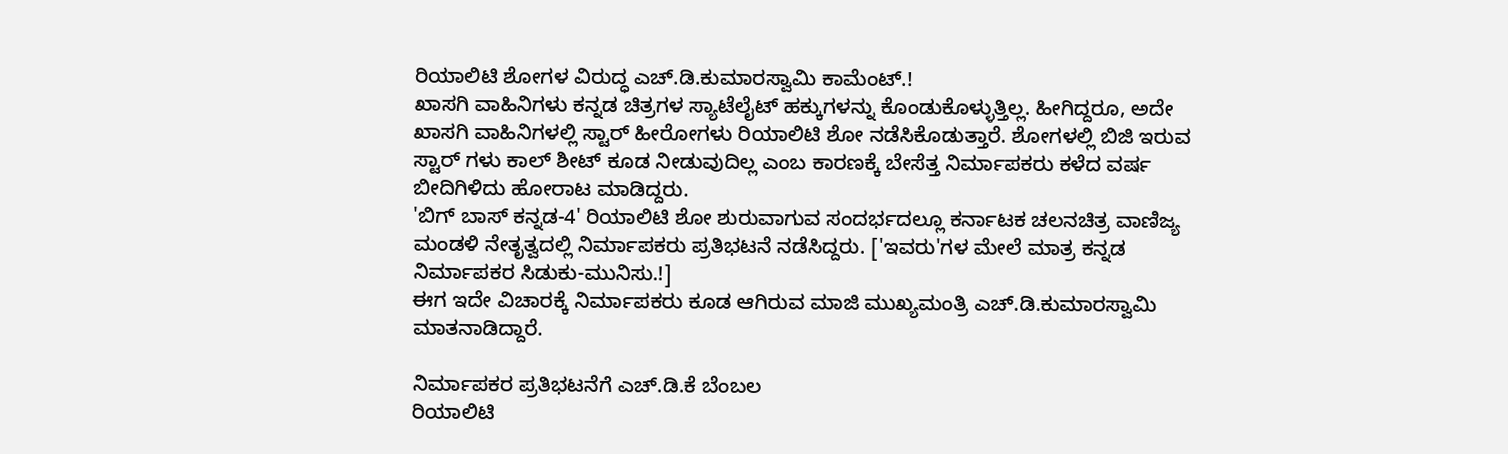ರಿಯಾಲಿಟಿ ಶೋಗಳ ವಿರುದ್ಧ ಎಚ್.ಡಿ.ಕುಮಾರಸ್ವಾಮಿ ಕಾಮೆಂಟ್.!
ಖಾಸಗಿ ವಾಹಿನಿಗಳು ಕನ್ನಡ ಚಿತ್ರಗಳ ಸ್ಯಾಟೆಲೈಟ್ ಹಕ್ಕುಗಳನ್ನು ಕೊಂಡುಕೊಳ್ಳುತ್ತಿಲ್ಲ. ಹೀಗಿದ್ದರೂ, ಅದೇ ಖಾಸಗಿ ವಾಹಿನಿಗಳಲ್ಲಿ ಸ್ಟಾರ್ ಹೀರೋಗಳು ರಿಯಾಲಿಟಿ ಶೋ ನಡೆಸಿಕೊಡುತ್ತಾರೆ. ಶೋಗಳಲ್ಲಿ ಬಿಜಿ ಇರುವ ಸ್ಟಾರ್ ಗಳು ಕಾಲ್ ಶೀಟ್ ಕೂಡ ನೀಡುವುದಿಲ್ಲ ಎಂಬ ಕಾರಣಕ್ಕೆ ಬೇಸೆತ್ತ ನಿರ್ಮಾಪಕರು ಕಳೆದ ವರ್ಷ ಬೀದಿಗಿಳಿದು ಹೋರಾಟ ಮಾಡಿದ್ದರು.
'ಬಿಗ್ ಬಾಸ್ ಕನ್ನಡ-4' ರಿಯಾಲಿಟಿ ಶೋ ಶುರುವಾಗುವ ಸಂದರ್ಭದಲ್ಲೂ ಕರ್ನಾಟಕ ಚಲನಚಿತ್ರ ವಾಣಿಜ್ಯ ಮಂಡಳಿ ನೇತೃತ್ವದಲ್ಲಿ ನಿರ್ಮಾಪಕರು ಪ್ರತಿಭಟನೆ ನಡೆಸಿದ್ದರು. ['ಇವರು'ಗಳ ಮೇಲೆ ಮಾತ್ರ ಕನ್ನಡ ನಿರ್ಮಾಪಕರ ಸಿಡುಕು-ಮುನಿಸು.!]
ಈಗ ಇದೇ ವಿಚಾರಕ್ಕೆ ನಿರ್ಮಾಪಕರು ಕೂಡ ಆಗಿರುವ ಮಾಜಿ ಮುಖ್ಯಮಂತ್ರಿ ಎಚ್.ಡಿ.ಕುಮಾರಸ್ವಾಮಿ ಮಾತನಾಡಿದ್ದಾರೆ.

ನಿರ್ಮಾಪಕರ ಪ್ರತಿಭಟನೆಗೆ ಎಚ್.ಡಿ.ಕೆ ಬೆಂಬಲ
ರಿಯಾಲಿಟಿ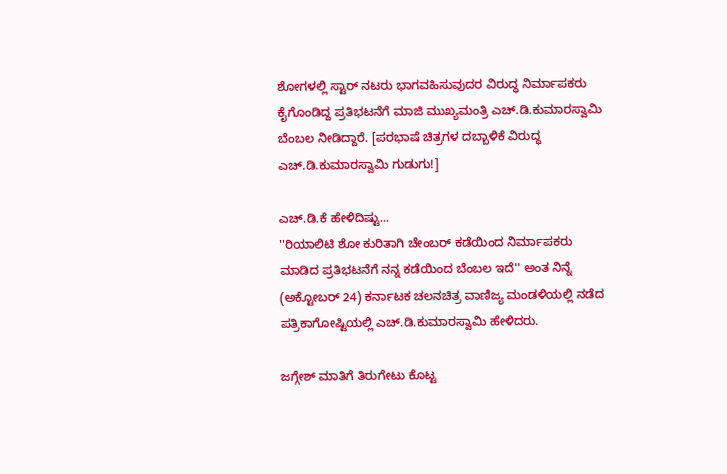ಶೋಗಳಲ್ಲಿ ಸ್ಟಾರ್ ನಟರು ಭಾಗವಹಿಸುವುದರ ವಿರುದ್ಧ ನಿರ್ಮಾಪಕರು ಕೈಗೊಂಡಿದ್ದ ಪ್ರತಿಭಟನೆಗೆ ಮಾಜಿ ಮುಖ್ಯಮಂತ್ರಿ ಎಚ್.ಡಿ.ಕುಮಾರಸ್ವಾಮಿ ಬೆಂಬಲ ನೀಡಿದ್ದಾರೆ. [ಪರಭಾಷೆ ಚಿತ್ರಗಳ ದಬ್ಬಾಳಿಕೆ ವಿರುದ್ಧ ಎಚ್.ಡಿ.ಕುಮಾರಸ್ವಾಮಿ ಗುಡುಗು!]

ಎಚ್.ಡಿ.ಕೆ ಹೇಳಿದಿಷ್ಟು...
''ರಿಯಾಲಿಟಿ ಶೋ ಕುರಿತಾಗಿ ಚೇಂಬರ್ ಕಡೆಯಿಂದ ನಿರ್ಮಾಪಕರು ಮಾಡಿದ ಪ್ರತಿಭಟನೆಗೆ ನನ್ನ ಕಡೆಯಿಂದ ಬೆಂಬಲ ಇದೆ'' ಅಂತ ನಿನ್ನೆ (ಅಕ್ಟೋಬರ್ 24) ಕರ್ನಾಟಕ ಚಲನಚಿತ್ರ ವಾಣಿಜ್ಯ ಮಂಡಳಿಯಲ್ಲಿ ನಡೆದ ಪತ್ರಿಕಾಗೋಷ್ಟಿಯಲ್ಲಿ ಎಚ್.ಡಿ.ಕುಮಾರಸ್ವಾಮಿ ಹೇಳಿದರು.

ಜಗ್ಗೇಶ್ ಮಾತಿಗೆ ತಿರುಗೇಟು ಕೊಟ್ಟ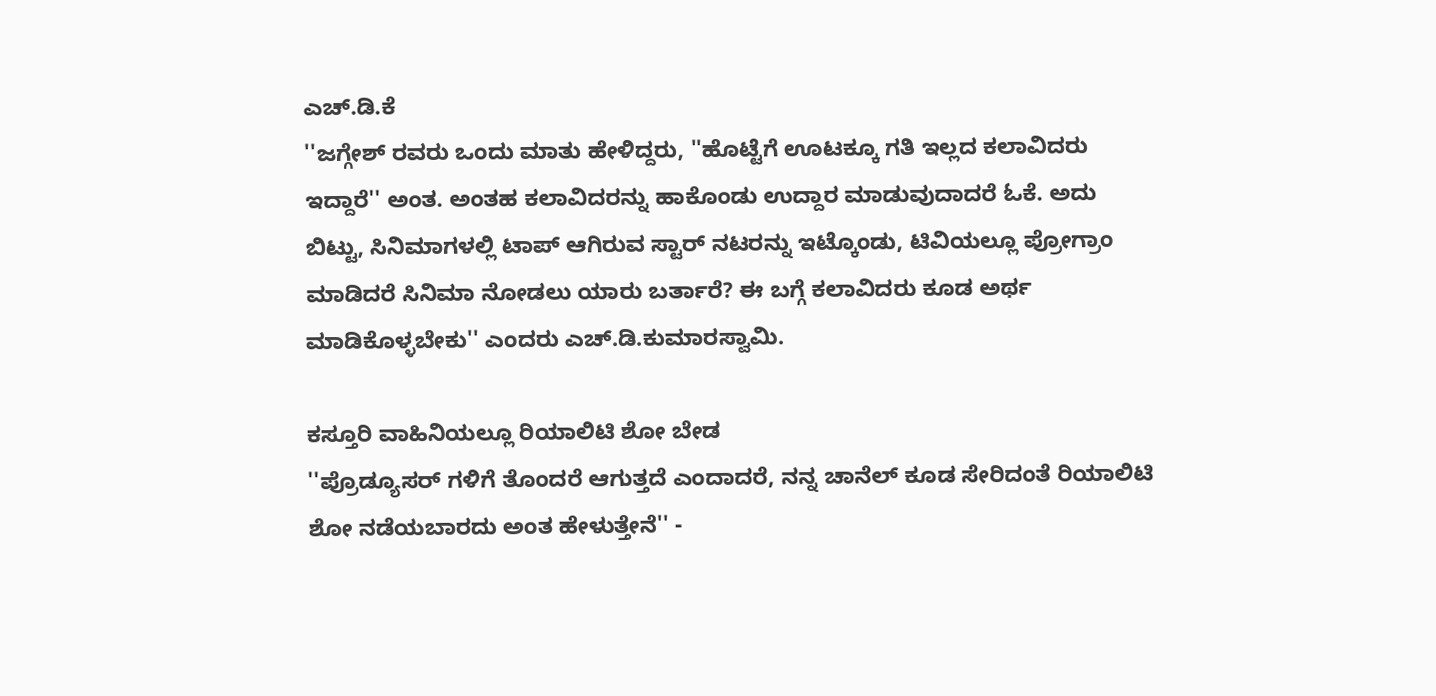ಎಚ್.ಡಿ.ಕೆ
''ಜಗ್ಗೇಶ್ ರವರು ಒಂದು ಮಾತು ಹೇಳಿದ್ದರು, ''ಹೊಟ್ಟೆಗೆ ಊಟಕ್ಕೂ ಗತಿ ಇಲ್ಲದ ಕಲಾವಿದರು ಇದ್ದಾರೆ'' ಅಂತ. ಅಂತಹ ಕಲಾವಿದರನ್ನು ಹಾಕೊಂಡು ಉದ್ದಾರ ಮಾಡುವುದಾದರೆ ಓಕೆ. ಅದು ಬಿಟ್ಟು, ಸಿನಿಮಾಗಳಲ್ಲಿ ಟಾಪ್ ಆಗಿರುವ ಸ್ಟಾರ್ ನಟರನ್ನು ಇಟ್ಕೊಂಡು, ಟಿವಿಯಲ್ಲೂ ಪ್ರೋಗ್ರಾಂ ಮಾಡಿದರೆ ಸಿನಿಮಾ ನೋಡಲು ಯಾರು ಬರ್ತಾರೆ? ಈ ಬಗ್ಗೆ ಕಲಾವಿದರು ಕೂಡ ಅರ್ಥ ಮಾಡಿಕೊಳ್ಳಬೇಕು'' ಎಂದರು ಎಚ್.ಡಿ.ಕುಮಾರಸ್ವಾಮಿ.

ಕಸ್ತೂರಿ ವಾಹಿನಿಯಲ್ಲೂ ರಿಯಾಲಿಟಿ ಶೋ ಬೇಡ
''ಪ್ರೊಡ್ಯೂಸರ್ ಗಳಿಗೆ ತೊಂದರೆ ಆಗುತ್ತದೆ ಎಂದಾದರೆ, ನನ್ನ ಚಾನೆಲ್ ಕೂಡ ಸೇರಿದಂತೆ ರಿಯಾಲಿಟಿ ಶೋ ನಡೆಯಬಾರದು ಅಂತ ಹೇಳುತ್ತೇನೆ'' -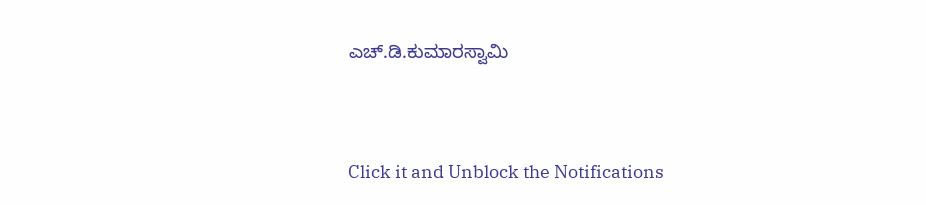ಎಚ್.ಡಿ.ಕುಮಾರಸ್ವಾಮಿ


Click it and Unblock the Notifications